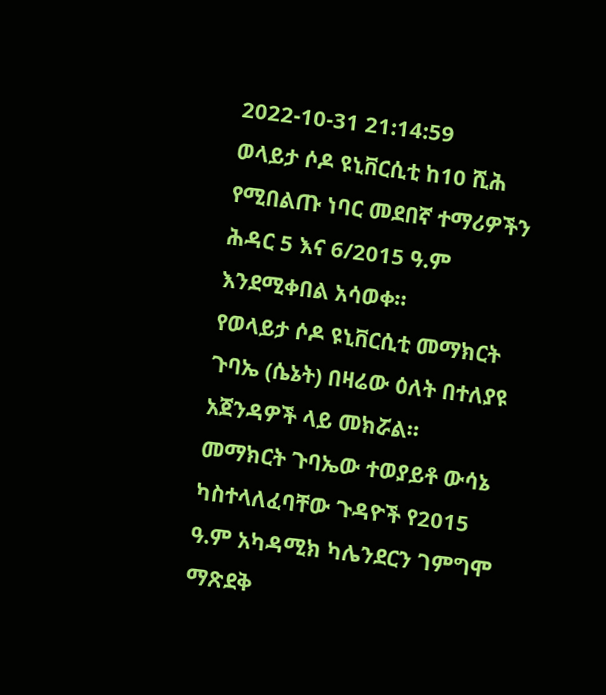2022-10-31 21:14:59
ወላይታ ሶዶ ዩኒቨርሲቲ ከ10 ሺሕ የሚበልጡ ነባር መደበኛ ተማሪዎችን ሕዳር 5 እና 6/2015 ዓ.ም እንደሚቀበል አሳወቀ።
የወላይታ ሶዶ ዩኒቨርሲቲ መማክርት ጉባኤ (ሴኔት) በዛሬው ዕለት በተለያዩ አጀንዳዎች ላይ መክሯል።
መማክርት ጉባኤው ተወያይቶ ውሳኔ ካስተላለፈባቸው ጉዳዮች የ2015 ዓ.ም አካዳሚክ ካሌንደርን ገምግሞ ማጽደቅ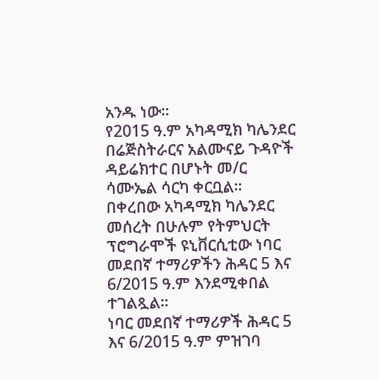አንዱ ነው።
የ2015 ዓ.ም አካዳሚክ ካሌንደር በሬጅስትራርና አልሙናይ ጉዳዮች ዳይሬክተር በሆኑት መ/ር ሳሙኤል ሳርካ ቀርቧል።
በቀረበው አካዳሚክ ካሌንደር መሰረት በሁሉም የትምህርት ፕሮግራሞች ዩኒቨርሲቲው ነባር መደበኛ ተማሪዎችን ሕዳር 5 እና 6/2015 ዓ.ም እንደሚቀበል ተገልጿል።
ነባር መደበኛ ተማሪዎች ሕዳር 5 እና 6/2015 ዓ.ም ምዝገባ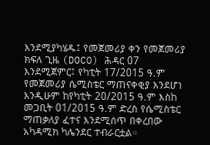እንደሚያካሄዱ፤ የመጀመሪያ ቀን የመጀመሪያ ክፍለ ጊዜ (DOCO) ሕዳር 07 እንደሚጀምር፤ የካቲት 17/2015 ዓ.ም የመጀመሪያ ሴሚስቴር ማጠናቀቂያ እንደሆነ እንዲሁም ከየካቲት 20/2015 ዓ.ም እስከ መጋቢት 01/2015 ዓ.ም ድረስ የሴሚስቴር ማጠቃለያ ፈተና እንደሚሰጥ በቀረበው አካዳሚክ ካሌንደር ተብራርቷል።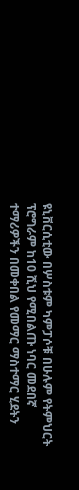ዩኒቨርሲቲው በሦስቱም ካምፓሶቹ በሁሉም የትምህርት ፕሮግራም ከ10 ሺህ የሚበልጡ ነባር መደበኛ ተማሪዎችን በመቀበል የመማር ማስተማር ሂደትን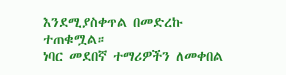እንደሚያስቀጥል በመድረኩ ተጠቁሟል።
ነባር መደበኛ ተማሪዎችን ለመቀበል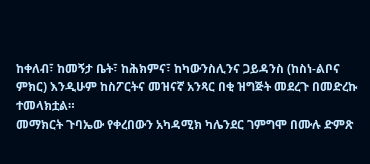ከቀለብ፣ ከመኝታ ቤት፣ ከሕክምና፣ ከካውንስሊንና ጋይዳንስ (ከስነ-ልቦና ምክር) እንዲሁም ከስፖርትና መዝናኛ አንጻር በቂ ዝግጅት መደረጉ በመድረኩ ተመላክቷል።
መማክርት ጉባኤው የቀረበውን አካዳሚክ ካሌንደር ገምግሞ በሙሉ ድምጽ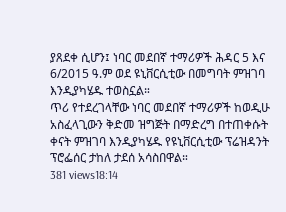ያጸደቀ ሲሆን፤ ነባር መደበኛ ተማሪዎች ሕዳር 5 እና 6/2015 ዓ.ም ወደ ዩኒቨርሲቲው በመግባት ምዝገባ እንዲያካሄዱ ተወስኗል።
ጥሪ የተደረገላቸው ነባር መደበኛ ተማሪዎች ከወዲሁ አስፈላጊውን ቅድመ ዝግጅት በማድረግ በተጠቀሱት ቀናት ምዝገባ እንዲያካሄዱ የዩኒቨርሲቲው ፕሬዝዳንት ፕሮፌሰር ታከለ ታደሰ አሳስበዋል።
381 views18:14